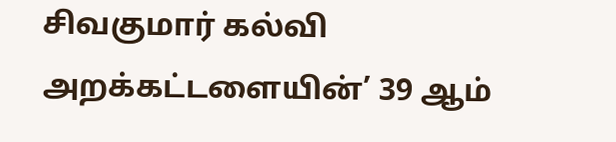சிவகுமார் கல்வி அறக்கட்டளையின்’ 39 ஆம்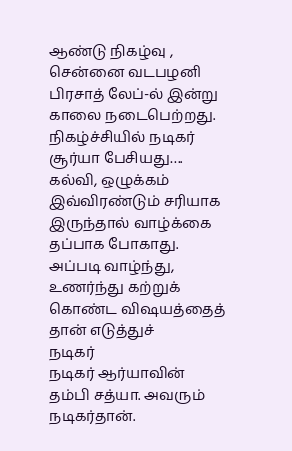ஆண்டு நிகழ்வு , சென்னை வடபழனி பிரசாத் லேப்-ல் இன்று காலை நடைபெற்றது. நிகழ்ச்சியில் நடிகர் சூர்யா பேசியது…. கல்வி, ஒழுக்கம் இவ்விரண்டும் சரியாக இருந்தால் வாழ்க்கை தப்பாக போகாது. அப்படி வாழ்ந்து, உணர்ந்து கற்றுக் கொண்ட விஷயத்தைத் தான் எடுத்துச்
நடிகர்
நடிகர் ஆர்யாவின் தம்பி சத்யா. அவரும் நடிகர்தான்.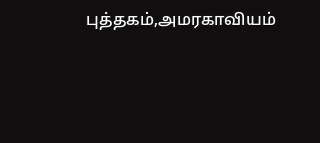புத்தகம்,அமரகாவியம்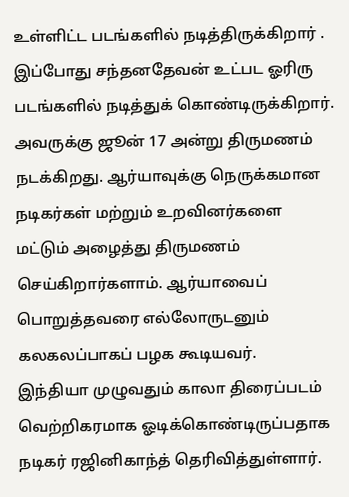உள்ளிட்ட படங்களில் நடித்திருக்கிறார் . இப்போது சந்தனதேவன் உட்பட ஓரிரு படங்களில் நடித்துக் கொண்டிருக்கிறார். அவருக்கு ஜூன் 17 அன்று திருமணம் நடக்கிறது. ஆர்யாவுக்கு நெருக்கமான நடிகர்கள் மற்றும் உறவினர்களை மட்டும் அழைத்து திருமணம் செய்கிறார்களாம். ஆர்யாவைப் பொறுத்தவரை எல்லோருடனும் கலகலப்பாகப் பழக கூடியவர்.
இந்தியா முழுவதும் காலா திரைப்படம் வெற்றிகரமாக ஓடிக்கொண்டிருப்பதாக நடிகர் ரஜினிகாந்த் தெரிவித்துள்ளார்.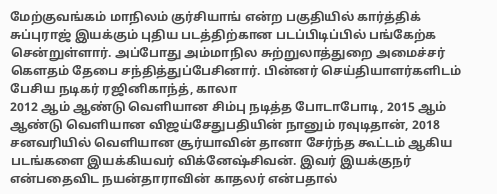மேற்குவங்கம் மாநிலம் குர்சியாங் என்ற பகுதியில் கார்த்திக் சுப்புராஜ் இயக்கும் புதிய படத்திற்கான படப்பிடிப்பில் பங்கேற்க சென்றுள்ளார். அப்போது அம்மாநில சுற்றுலாத்துறை அமைச்சர் கௌதம் தேபை சந்தித்துப்பேசினார். பின்னர் செய்தியாளர்களிடம் பேசிய நடிகர் ரஜினிகாந்த், காலா
2012 ஆம் ஆண்டு வெளியான சிம்பு நடித்த போடாபோடி, 2015 ஆம் ஆண்டு வெளியான விஜய்சேதுபதியின் நானும் ரவுடிதான், 2018 சனவரியில் வெளியான சூர்யாவின் தானா சேர்ந்த கூட்டம் ஆகிய படங்களை இயக்கியவர் விக்னேஷ்சிவன். இவர் இயக்குநர் என்பதைவிட நயன்தாராவின் காதலர் என்பதால்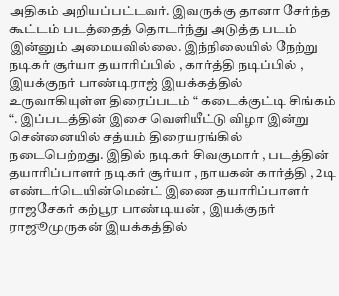அதிகம் அறியப்பட்டவர். இவருக்கு தானா சேர்ந்த கூட்டம் படத்தைத் தொடர்ந்து அடுத்த படம் இன்னும் அமையவில்லை. இந்நிலையில் நேற்று
நடிகர் சூர்யா தயாரிப்பில் , கார்த்தி நடிப்பில் , இயக்குநர் பாண்டிராஜ் இயக்கத்தில் உருவாகியுள்ள திரைப்படம் “ கடைக்குட்டி சிங்கம் “. இப்படத்தின் இசை வெளியீட்டு விழா இன்று சென்னையில் சத்யம் திரையரங்கில் நடைபெற்றது. இதில் நடிகர் சிவகுமார் , படத்தின் தயாரிப்பாளர் நடிகர் சூர்யா , நாயகன் கார்த்தி , 2டி எண்டர்டெயின்மென்ட் இணை தயாரிப்பாளர் ராஜசேகர் கற்பூர பாண்டியன் , இயக்குநர்
ராஜூமுருகன் இயக்கத்தில்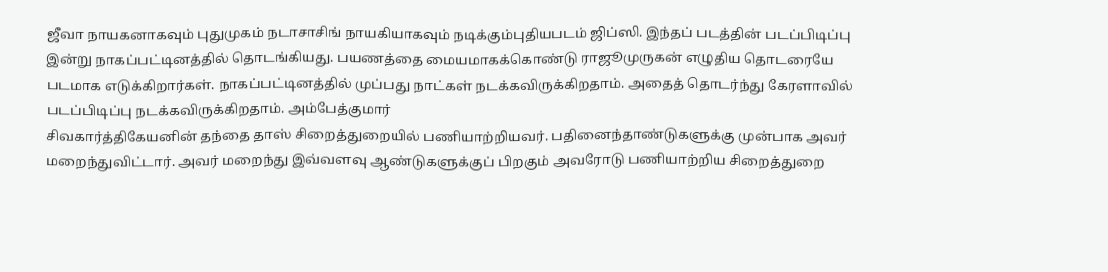ஜீவா நாயகனாகவும் புதுமுகம் நடாசாசிங் நாயகியாகவும் நடிக்கும்புதியபடம் ஜிப்ஸி. இந்தப் படத்தின் படப்பிடிப்பு இன்று நாகப்பட்டினத்தில் தொடங்கியது. பயணத்தை மையமாகக்கொண்டு ராஜூமுருகன் எழுதிய தொடரையே படமாக எடுக்கிறார்கள். நாகப்பட்டினத்தில் முப்பது நாட்கள் நடக்கவிருக்கிறதாம். அதைத் தொடர்ந்து கேரளாவில் படப்பிடிப்பு நடக்கவிருக்கிறதாம். அம்பேத்குமார்
சிவகார்த்திகேயனின் தந்தை தாஸ் சிறைத்துறையில் பணியாற்றியவர். பதினைந்தாண்டுகளுக்கு முன்பாக அவர் மறைந்துவிட்டார். அவர் மறைந்து இவ்வளவு ஆண்டுகளுக்குப் பிறகும் அவரோடு பணியாற்றிய சிறைத்துறை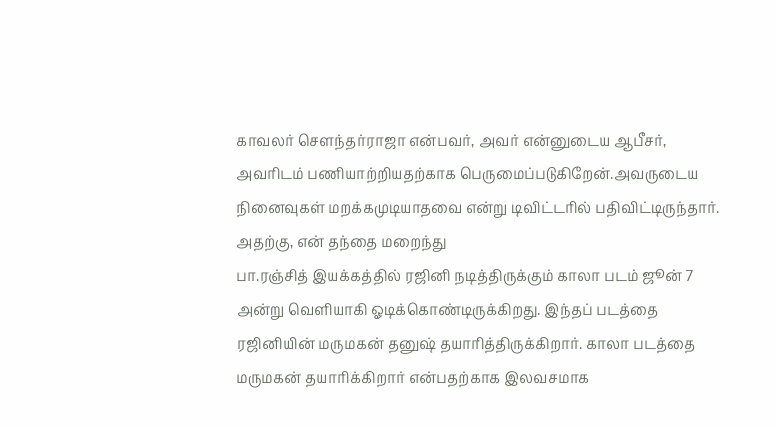காவலர் செளந்தர்ராஜா என்பவர், அவர் என்னுடைய ஆபீசர், அவரிடம் பணியாற்றியதற்காக பெருமைப்படுகிறேன்.அவருடைய நினைவுகள் மறக்கமுடியாதவை என்று டிவிட்டரில் பதிவிட்டிருந்தார். அதற்கு, என் தந்தை மறைந்து
பா.ரஞ்சித் இயக்கத்தில் ரஜினி நடித்திருக்கும் காலா படம் ஜூன் 7 அன்று வெளியாகி ஓடிக்கொண்டிருக்கிறது. இந்தப் படத்தை ரஜினியின் மருமகன் தனுஷ் தயாரித்திருக்கிறார். காலா படத்தை மருமகன் தயாரிக்கிறார் என்பதற்காக இலவசமாக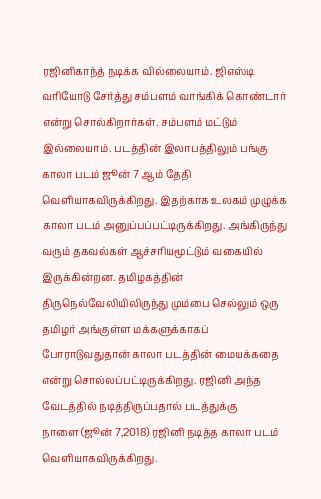ரஜினிகாந்த் நடிக்க வில்லையாம். ஜிஎஸ்டி வரியோடு சேர்த்து சம்பளம் வாங்கிக் கொண்டார் என்று சொல்கிறார்கள். சம்பளம் மட்டும் இல்லையாம். படத்தின் இலாபத்திலும் பங்கு
காலா படம் ஜூன் 7 ஆம் தேதி வெளியாகவிருக்கிறது. இதற்காக உலகம் முழுக்க காலா படம் அனுப்பப்பட்டிருக்கிறது. அங்கிருந்து வரும் தகவல்கள் ஆச்சரியமூட்டும் வகையில் இருக்கின்றன. தமிழகத்தின் திருநெல்வேலியிலிருந்து மும்பை செல்லும் ஒரு தமிழர் அங்குள்ள மக்களுக்காகப் போராடுவதுதான் காலா படத்தின் மையக்கதை என்று சொல்லப்பட்டிருக்கிறது. ரஜினி அந்த வேடத்தில் நடித்திருப்பதால் படத்துக்கு
நாளை (ஜூன் 7,2018) ரஜினி நடித்த காலா படம் வெளியாகவிருக்கிறது.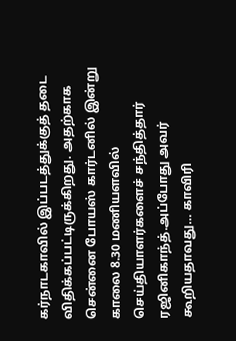கர்நாடகாவில் இப்படத்துக்குத் தடை விதிக்கப்பட்டிருக்கிறது. அதற்காக சென்னை போயஸ் கார்டனில் இன்று காலை 8.30 மணியளவில் செய்தியாளர்களைச் சந்தித்தார் ரஜினிகாந்த்.அப்போது அவர் கூறியதாவது… காவிரி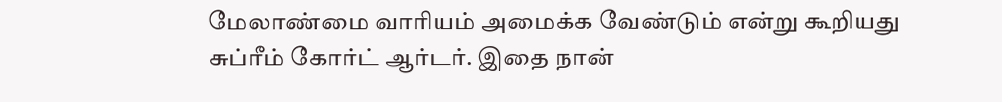மேலாண்மை வாரியம் அமைக்க வேண்டும் என்று கூறியது சுப்ரீம் கோர்ட் ஆர்டர். இதை நான்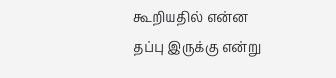கூறியதில் என்ன தப்பு இருக்கு என்று